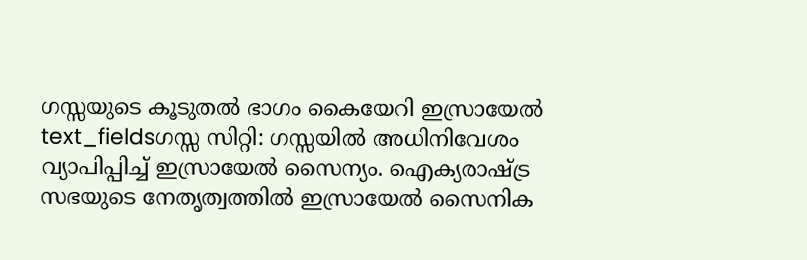ഗസ്സയുടെ കൂടുതൽ ഭാഗം കൈയേറി ഇസ്രായേൽ
text_fieldsഗസ്സ സിറ്റി: ഗസ്സയിൽ അധിനിവേശം വ്യാപിപ്പിച്ച് ഇസ്രായേൽ സൈന്യം. ഐക്യരാഷ്ട്ര സഭയുടെ നേതൃത്വത്തിൽ ഇസ്രായേൽ സൈനിക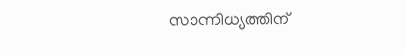സാന്നിധ്യത്തിന്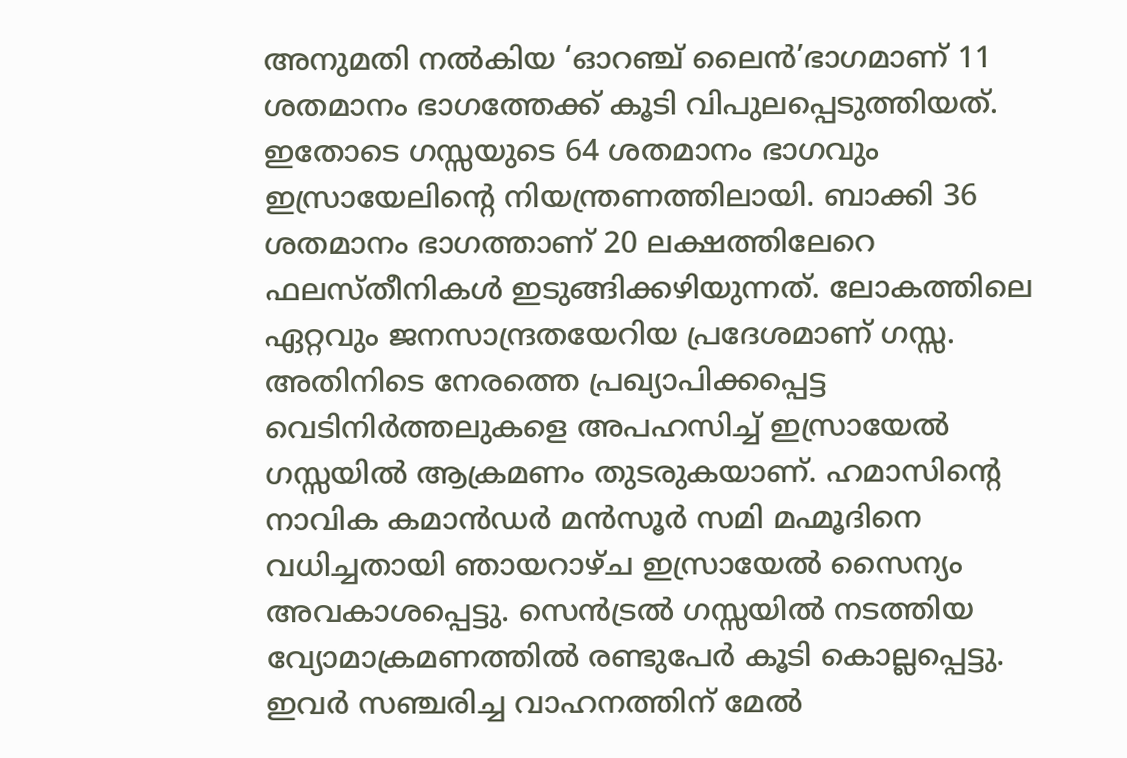അനുമതി നൽകിയ ‘ഓറഞ്ച് ലൈൻ’ഭാഗമാണ് 11 ശതമാനം ഭാഗത്തേക്ക് കൂടി വിപുലപ്പെടുത്തിയത്. ഇതോടെ ഗസ്സയുടെ 64 ശതമാനം ഭാഗവും ഇസ്രായേലിന്റെ നിയന്ത്രണത്തിലായി. ബാക്കി 36 ശതമാനം ഭാഗത്താണ് 20 ലക്ഷത്തിലേറെ ഫലസ്തീനികൾ ഇടുങ്ങിക്കഴിയുന്നത്. ലോകത്തിലെ ഏറ്റവും ജനസാന്ദ്രതയേറിയ പ്രദേശമാണ് ഗസ്സ. അതിനിടെ നേരത്തെ പ്രഖ്യാപിക്കപ്പെട്ട വെടിനിർത്തലുകളെ അപഹസിച്ച് ഇസ്രായേൽ ഗസ്സയിൽ ആക്രമണം തുടരുകയാണ്. ഹമാസിന്റെ നാവിക കമാൻഡർ മൻസൂർ സമി മഹ്മൂദിനെ വധിച്ചതായി ഞായറാഴ്ച ഇസ്രായേൽ സൈന്യം അവകാശപ്പെട്ടു. സെൻട്രൽ ഗസ്സയിൽ നടത്തിയ വ്യോമാക്രമണത്തിൽ രണ്ടുപേർ കൂടി കൊല്ലപ്പെട്ടു. ഇവർ സഞ്ചരിച്ച വാഹനത്തിന് മേൽ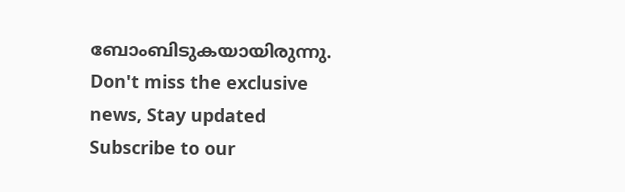ബോംബിടുകയായിരുന്നു.
Don't miss the exclusive news, Stay updated
Subscribe to our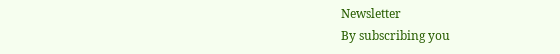Newsletter
By subscribing you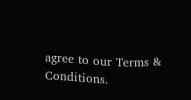agree to our Terms & Conditions.